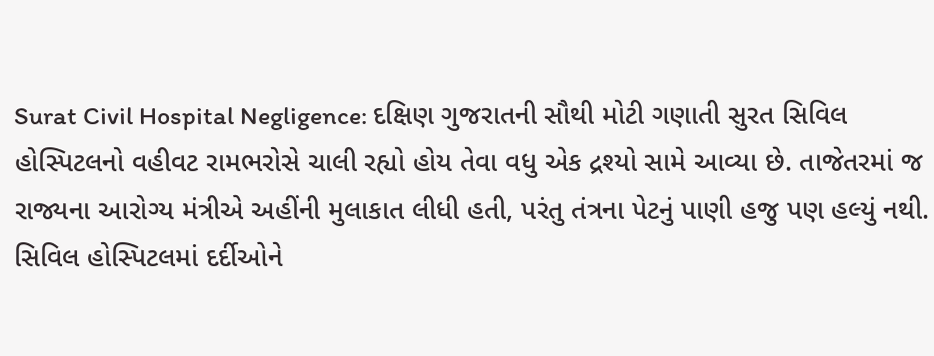Surat Civil Hospital Negligence: દક્ષિણ ગુજરાતની સૌથી મોટી ગણાતી સુરત સિવિલ હોસ્પિટલનો વહીવટ રામભરોસે ચાલી રહ્યો હોય તેવા વધુ એક દ્રશ્યો સામે આવ્યા છે. તાજેતરમાં જ રાજ્યના આરોગ્ય મંત્રીએ અહીંની મુલાકાત લીધી હતી, પરંતુ તંત્રના પેટનું પાણી હજુ પણ હલ્યું નથી. સિવિલ હોસ્પિટલમાં દર્દીઓને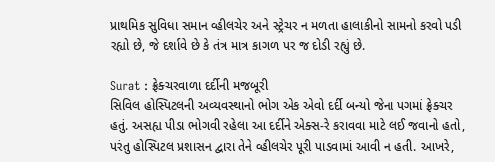પ્રાથમિક સુવિધા સમાન વ્હીલચેર અને સ્ટ્રેચર ન મળતા હાલાકીનો સામનો કરવો પડી રહ્યો છે, જે દર્શાવે છે કે તંત્ર માત્ર કાગળ પર જ દોડી રહ્યું છે.

Surat : ફ્રેક્ચરવાળા દર્દીની મજબૂરી
સિવિલ હોસ્પિટલની અવ્યવસ્થાનો ભોગ એક એવો દર્દી બન્યો જેના પગમાં ફ્રેક્ચર હતું. અસહ્ય પીડા ભોગવી રહેલા આ દર્દીને એક્સ-રે કરાવવા માટે લઈ જવાનો હતો, પરંતુ હોસ્પિટલ પ્રશાસન દ્વારા તેને વ્હીલચેર પૂરી પાડવામાં આવી ન હતી. આખરે,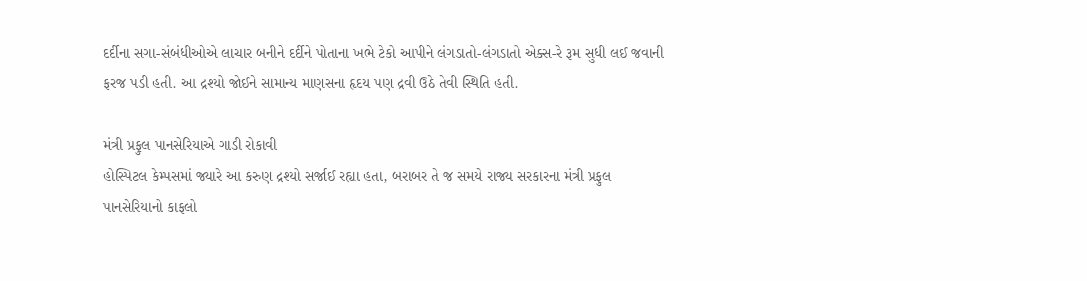દર્દીના સગા-સંબંધીઓએ લાચાર બનીને દર્દીને પોતાના ખભે ટેકો આપીને લંગડાતો-લંગડાતો એક્સ-રે રૂમ સુધી લઈ જવાની ફરજ પડી હતી. આ દ્રશ્યો જોઈને સામાન્ય માણસના હૃદય પણ દ્રવી ઉઠે તેવી સ્થિતિ હતી.

મંત્રી પ્રફુલ પાનસેરિયાએ ગાડી રોકાવી
હોસ્પિટલ કેમ્પસમાં જ્યારે આ કરુણ દ્રશ્યો સર્જાઈ રહ્યા હતા, બરાબર તે જ સમયે રાજ્ય સરકારના મંત્રી પ્રફુલ પાનસેરિયાનો કાફલો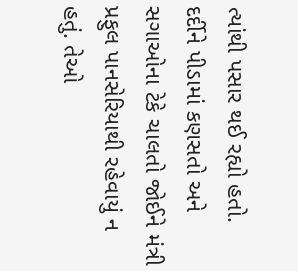ત્યાંથી પસાર થઈ રહ્યો હતો. દર્દીને પીડામાં કણસતો અને સગાઓના ટેકે ચાલતો જોઈને મંત્રી પ્રફુલ પાનસેરિયાથી રહેવાયું ન હતું. તેઓ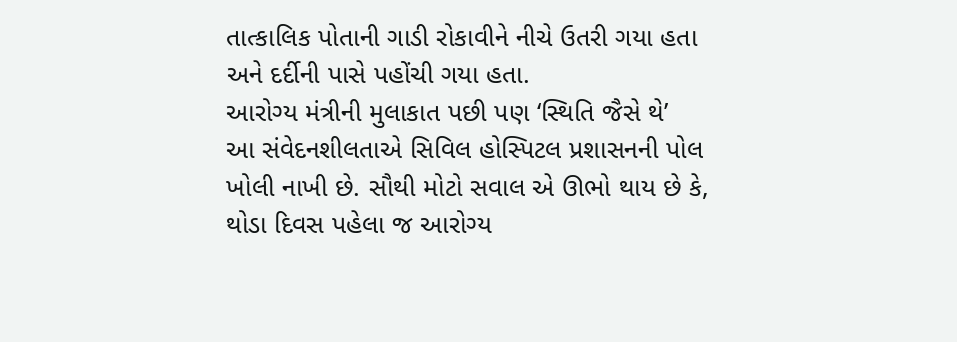તાત્કાલિક પોતાની ગાડી રોકાવીને નીચે ઉતરી ગયા હતા અને દર્દીની પાસે પહોંચી ગયા હતા.
આરોગ્ય મંત્રીની મુલાકાત પછી પણ ‘સ્થિતિ જૈસે થે’
આ સંવેદનશીલતાએ સિવિલ હોસ્પિટલ પ્રશાસનની પોલ ખોલી નાખી છે. સૌથી મોટો સવાલ એ ઊભો થાય છે કે, થોડા દિવસ પહેલા જ આરોગ્ય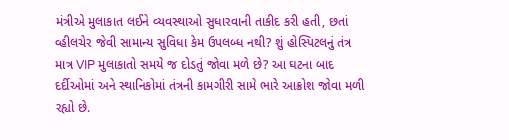મંત્રીએ મુલાકાત લઈને વ્યવસ્થાઓ સુધારવાની તાકીદ કરી હતી, છતાં વ્હીલચેર જેવી સામાન્ય સુવિધા કેમ ઉપલબ્ધ નથી? શું હોસ્પિટલનું તંત્ર માત્ર VIP મુલાકાતો સમયે જ દોડતું જોવા મળે છે? આ ઘટના બાદ દર્દીઓમાં અને સ્થાનિકોમાં તંત્રની કામગીરી સામે ભારે આક્રોશ જોવા મળી રહ્યો છે.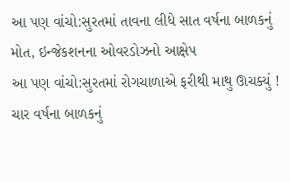આ પણ વાંચો:સુરતમાં તાવના લીધે સાત વર્ષના બાળકનું મોત, ઇન્જેકશનના ઓવરડોઝનો આક્ષેપ
આ પણ વાંચો:સુરતમાં રોગચાળાએ ફરીથી માથુ ઊચક્યું ! ચાર વર્ષના બાળકનું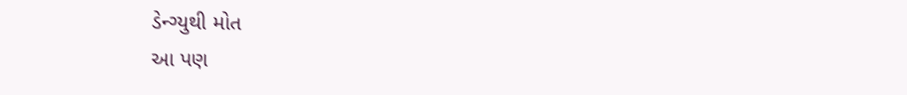ડેન્ગ્યુથી મોત
આ પણ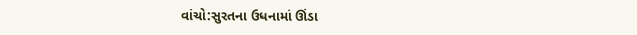વાંચો:સુરતના ઉધનામાં ઊંડા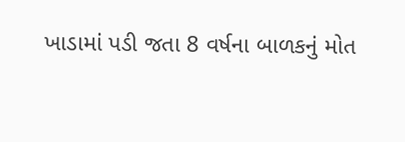ખાડામાં પડી જતા 8 વર્ષના બાળકનું મોત